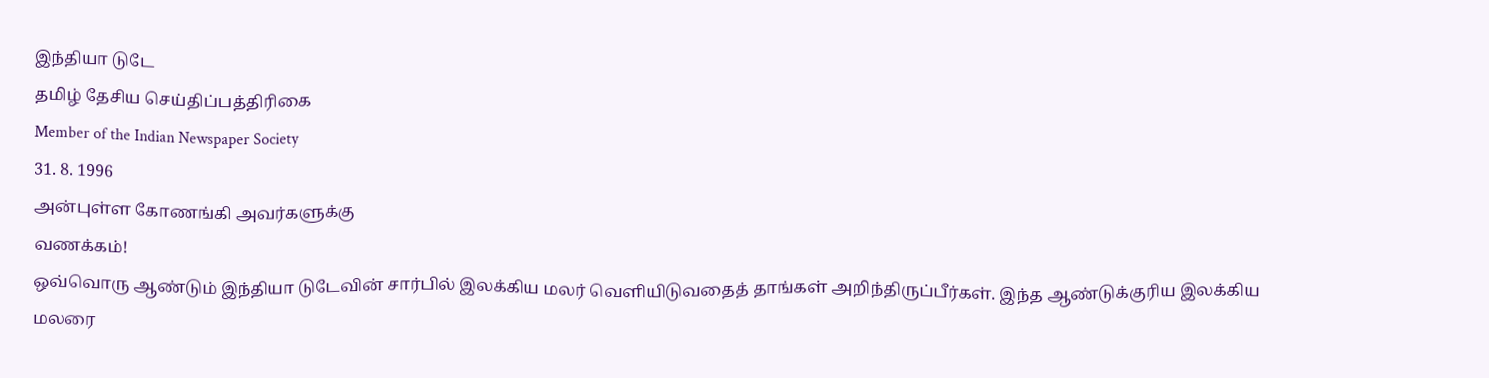இந்தியா டுடே
தமிழ் தேசிய செய்திப்பத்திரிகை
Member of the Indian Newspaper Society
31. 8. 1996
அன்புள்ள கோணங்கி அவர்களுக்கு
வணக்கம்!
ஒவ்வொரு ஆண்டும் இந்தியா டுடேவின் சார்பில் இலக்கிய மலர் வெளியிடுவதைத் தாங்கள் அறிந்திருப்பீர்கள். இந்த ஆண்டுக்குரிய இலக்கிய மலரை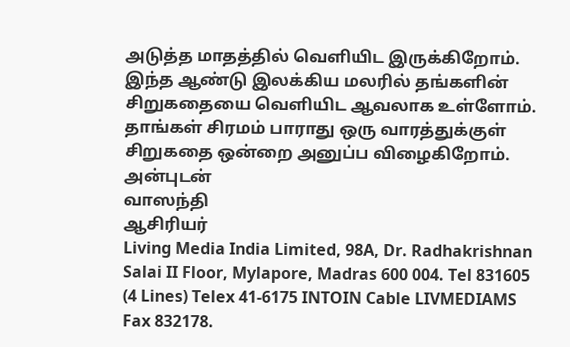அடுத்த மாதத்தில் வெளியிட இருக்கிறோம்.
இந்த ஆண்டு இலக்கிய மலரில் தங்களின் சிறுகதையை வெளியிட ஆவலாக உள்ளோம்.
தாங்கள் சிரமம் பாராது ஒரு வாரத்துக்குள் சிறுகதை ஒன்றை அனுப்ப விழைகிறோம்.
அன்புடன்
வாஸந்தி
ஆசிரியர்
Living Media India Limited, 98A, Dr. Radhakrishnan Salai II Floor, Mylapore, Madras 600 004. Tel 831605 (4 Lines) Telex 41-6175 INTOIN Cable LIVMEDIAMS Fax 832178.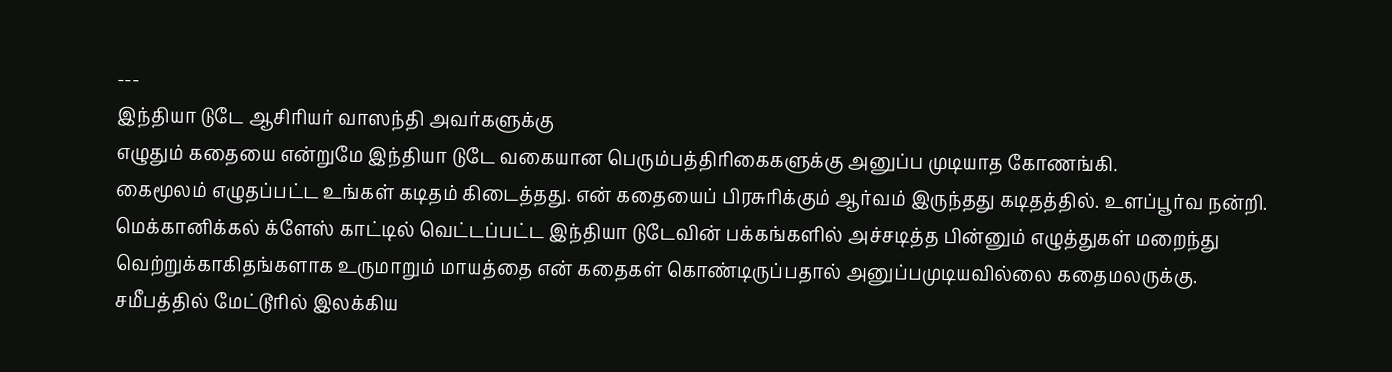---
இந்தியா டுடே ஆசிரியர் வாஸந்தி அவர்களுக்கு
எழுதும் கதையை என்றுமே இந்தியா டுடே வகையான பெரும்பத்திரிகைகளுக்கு அனுப்ப முடியாத கோணங்கி.
கைமூலம் எழுதப்பட்ட உங்கள் கடிதம் கிடைத்தது. என் கதையைப் பிரசுரிக்கும் ஆர்வம் இருந்தது கடிதத்தில். உளப்பூர்வ நன்றி.
மெக்கானிக்கல் க்ளேஸ் காட்டில் வெட்டப்பட்ட இந்தியா டுடேவின் பக்கங்களில் அச்சடித்த பின்னும் எழுத்துகள் மறைந்து வெற்றுக்காகிதங்களாக உருமாறும் மாயத்தை என் கதைகள் கொண்டிருப்பதால் அனுப்பமுடியவில்லை கதைமலருக்கு.
சமீபத்தில் மேட்டூரில் இலக்கிய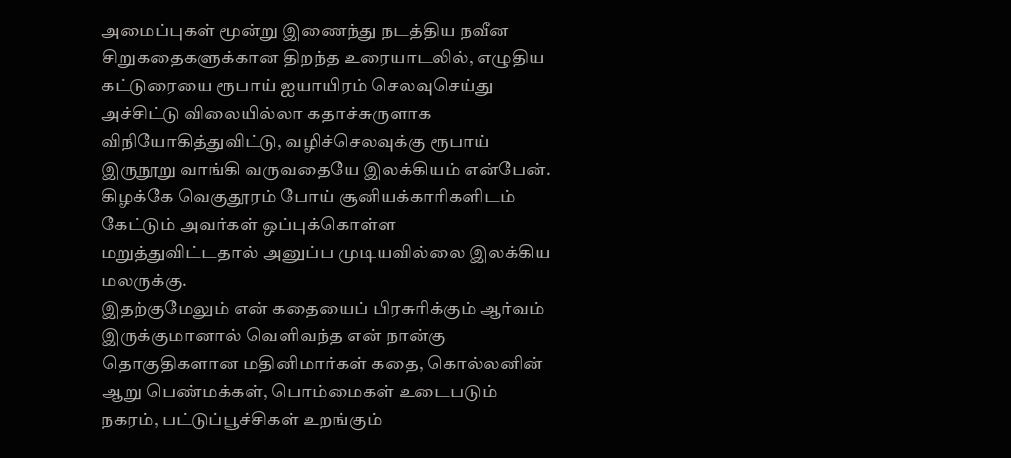அமைப்புகள் மூன்று இணைந்து நடத்திய நவீன சிறுகதைகளுக்கான திறந்த உரையாடலில், எழுதிய கட்டுரையை ரூபாய் ஐயாயிரம் செலவுசெய்து அச்சிட்டு விலையில்லா கதாச்சுருளாக விநியோகித்துவிட்டு, வழிச்செலவுக்கு ரூபாய் இருநூறு வாங்கி வருவதையே இலக்கியம் என்பேன்.
கிழக்கே வெகுதூரம் போய் சூனியக்காரிகளிடம் கேட்டும் அவர்கள் ஒப்புக்கொள்ள மறுத்துவிட்டதால் அனுப்ப முடியவில்லை இலக்கிய மலருக்கு.
இதற்குமேலும் என் கதையைப் பிரசுரிக்கும் ஆர்வம் இருக்குமானால் வெளிவந்த என் நான்கு தொகுதிகளான மதினிமார்கள் கதை, கொல்லனின் ஆறு பெண்மக்கள், பொம்மைகள் உடைபடும் நகரம், பட்டுப்பூச்சிகள் உறங்கும்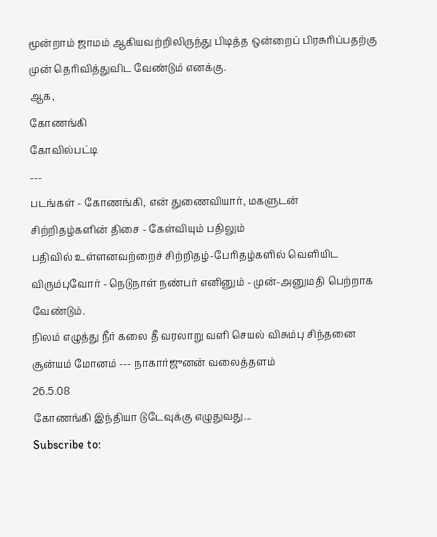மூன்றாம் ஜாமம் ஆகியவற்றிலிருந்து பிடித்த ஒன்றைப் பிரசுரிப்பதற்கு முன் தெரிவித்துவிட வேண்டும் எனக்கு.
ஆக,
கோணங்கி
கோவில்பட்டி
---
படங்கள் - கோணங்கி, என் துணைவியார், மகளுடன்
சிற்றிதழ்களின் திசை - கேள்வியும் பதிலும்
பதிவில் உள்ளனவற்றைச் சிற்றிதழ்-பேரிதழ்களில் வெளியிட விரும்புவோர் - நெடுநாள் நண்பர் எனினும் - முன்-அனுமதி பெற்றாக வேண்டும்.
நிலம் எழுத்து நீர் கலை தீ வரலாறு வளி செயல் விசும்பு சிந்தனை சூன்யம் மோனம் --- நாகார்ஜுனன் வலைத்தளம்
26.5.08
கோணங்கி இந்தியா டுடேவுக்கு எழுதுவது...
Subscribe to: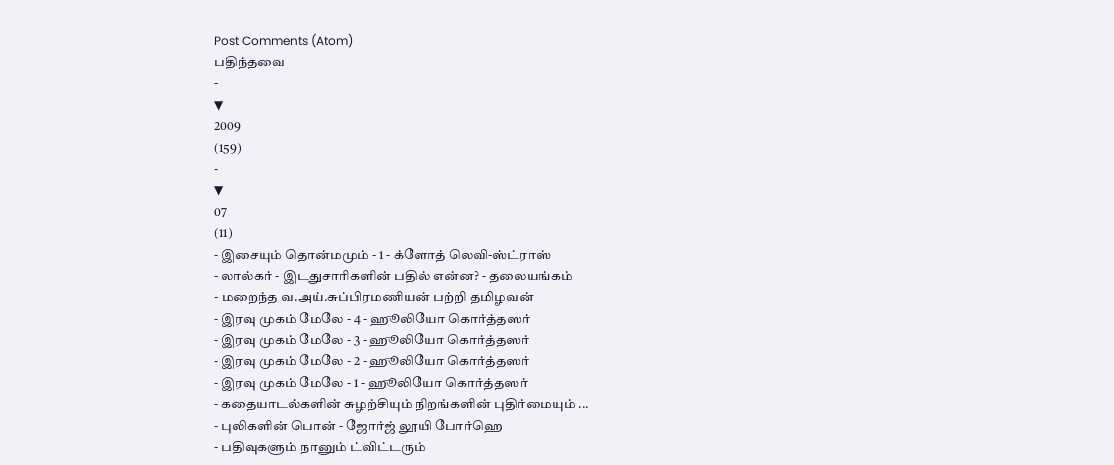Post Comments (Atom)
பதிந்தவை
-
▼
2009
(159)
-
▼
07
(11)
- இசையும் தொன்மமும் - 1 - க்ளோத் லெவி-ஸ்ட்ராஸ்
- லால்கர் - இடதுசாரிகளின் பதில் என்ன? - தலையங்கம்
- மறைந்த வ.அய்.சுப்பிரமணியன் பற்றி தமிழவன்
- இரவு முகம் மேலே - 4 - ஹூலியோ கொர்த்தஸர்
- இரவு முகம் மேலே - 3 - ஹூலியோ கொர்த்தஸர்
- இரவு முகம் மேலே - 2 - ஹூலியோ கொர்த்தஸர்
- இரவு முகம் மேலே - 1 - ஹூலியோ கொர்த்தஸர்
- கதையாடல்களின் சுழற்சியும் நிறங்களின் புதிர்மையும் ...
- புலிகளின் பொன் - ஜோர்ஜ் லூயி போர்ஹெ
- பதிவுகளும் நானும் ட்விட்டரும்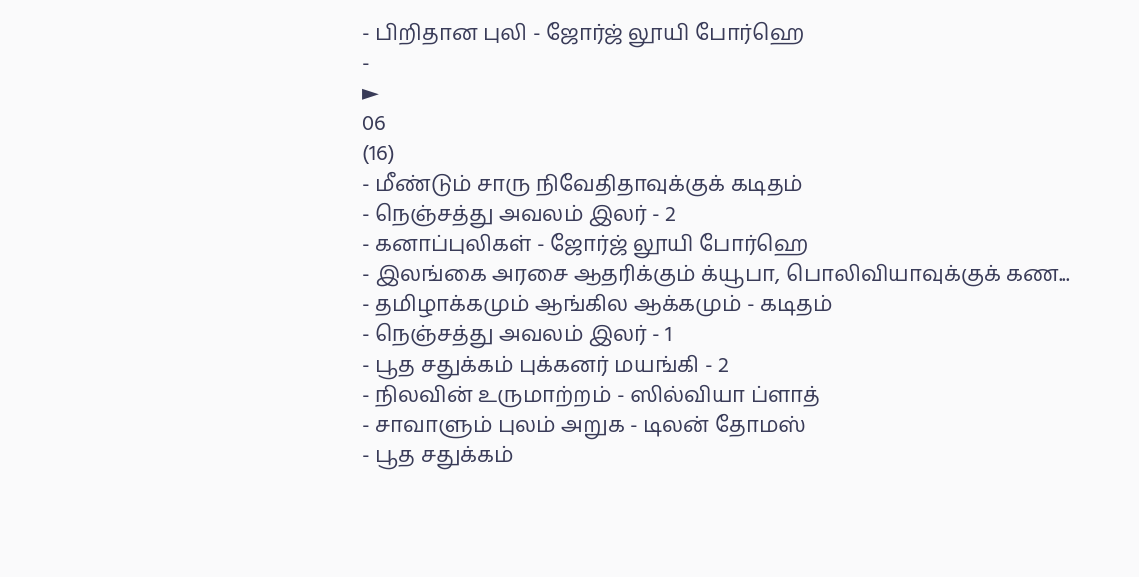- பிறிதான புலி - ஜோர்ஜ் லூயி போர்ஹெ
-
►
06
(16)
- மீண்டும் சாரு நிவேதிதாவுக்குக் கடிதம்
- நெஞ்சத்து அவலம் இலர் - 2
- கனாப்புலிகள் - ஜோர்ஜ் லூயி போர்ஹெ
- இலங்கை அரசை ஆதரிக்கும் க்யூபா, பொலிவியாவுக்குக் கண...
- தமிழாக்கமும் ஆங்கில ஆக்கமும் - கடிதம்
- நெஞ்சத்து அவலம் இலர் - 1
- பூத சதுக்கம் புக்கனர் மயங்கி - 2
- நிலவின் உருமாற்றம் - ஸில்வியா ப்ளாத்
- சாவாளும் புலம் அறுக - டிலன் தோமஸ்
- பூத சதுக்கம்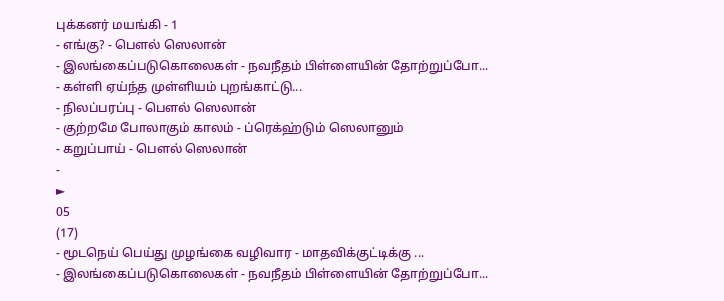புக்கனர் மயங்கி - 1
- எங்கு? - பௌல் ஸெலான்
- இலங்கைப்படுகொலைகள் - நவநீதம் பிள்ளையின் தோற்றுப்போ...
- கள்ளி ஏய்ந்த முள்ளியம் புறங்காட்டு...
- நிலப்பரப்பு - பௌல் ஸெலான்
- குற்றமே போலாகும் காலம் - ப்ரெக்ஹ்டும் ஸெலானும்
- கறுப்பாய் - பௌல் ஸெலான்
-
►
05
(17)
- மூடநெய் பெய்து முழங்கை வழிவார - மாதவிக்குட்டிக்கு ...
- இலங்கைப்படுகொலைகள் - நவநீதம் பிள்ளையின் தோற்றுப்போ...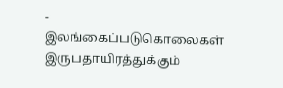- இலங்கைப்படுகொலைகள் இருபதாயிரத்துக்கும்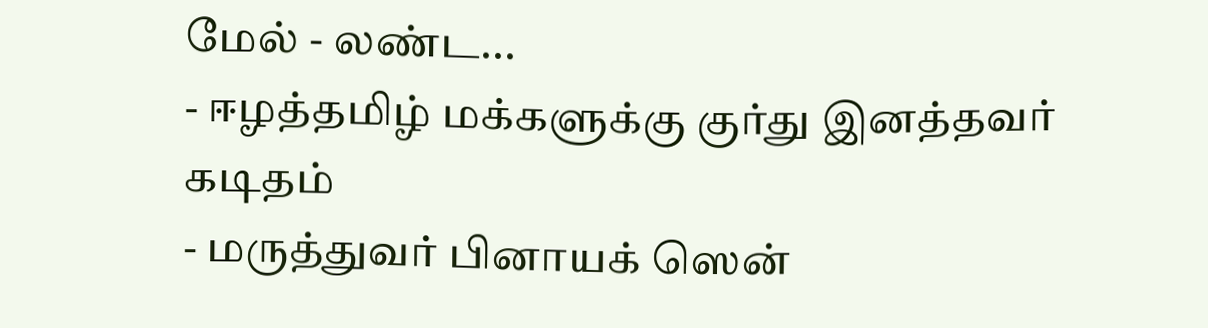மேல் - லண்ட...
- ஈழத்தமிழ் மக்களுக்கு குர்து இனத்தவர் கடிதம்
- மருத்துவர் பினாயக் ஸென்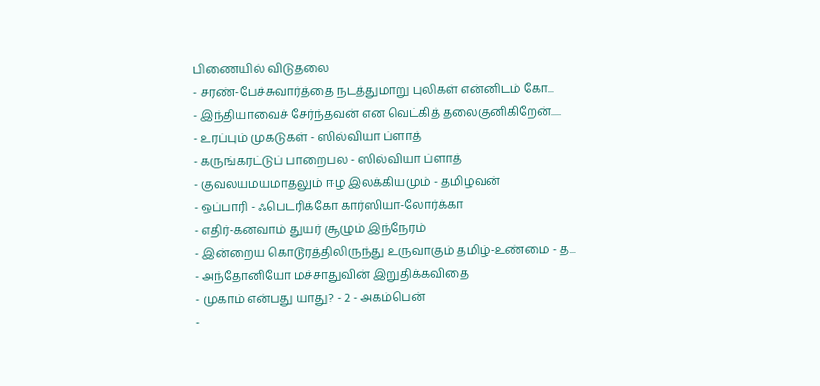பிணையில் விடுதலை
- சரண்-பேச்சுவார்த்தை நடத்துமாறு புலிகள் என்னிடம் கோ...
- இந்தியாவைச் சேர்ந்தவன் என வெட்கித் தலைகுனிகிறேன்.....
- உரப்பும் முகடுகள் - ஸில்வியா ப்ளாத்
- கருங்கரட்டுப் பாறைபல - ஸில்வியா ப்ளாத்
- குவலயமயமாதலும் ஈழ இலக்கியமும் - தமிழவன்
- ஒப்பாரி - ஃபெடரிக்கோ கார்ஸியா-லோர்க்கா
- எதிர்-கனவாம் துயர் சூழும் இந்நேரம்
- இன்றைய கொடூரத்திலிருந்து உருவாகும் தமிழ்-உண்மை - த...
- அந்தோனியோ மச்சாதுவின் இறுதிக்கவிதை
- முகாம் என்பது யாது? - 2 - அகம்பென்
-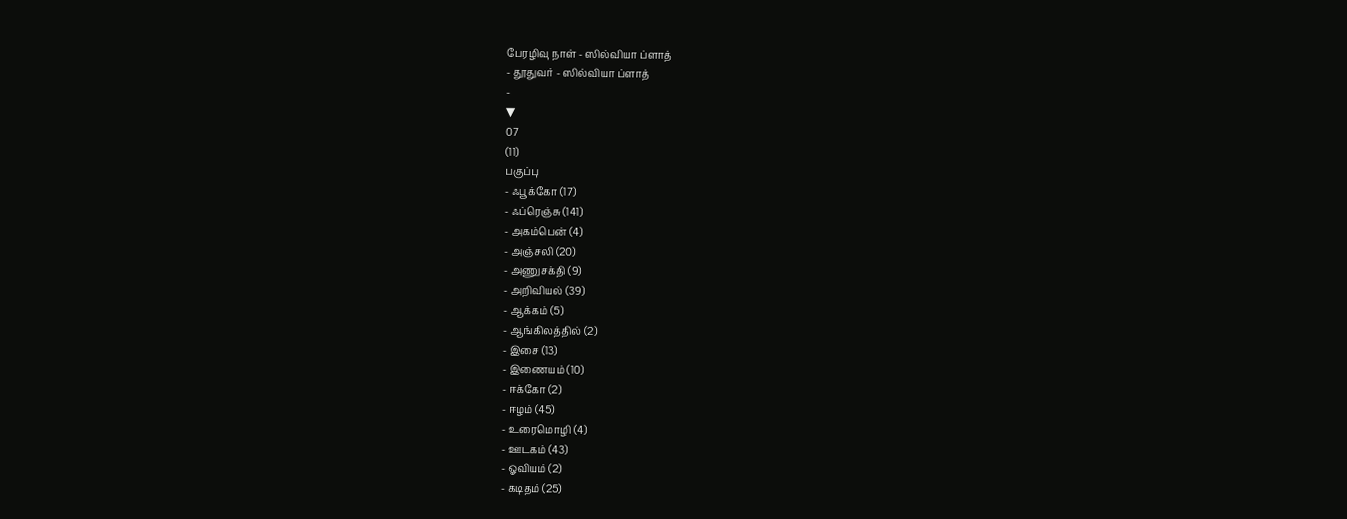பேரழிவு நாள் - ஸில்வியா ப்ளாத்
- தூதுவர் - ஸில்வியா ப்ளாத்
-
▼
07
(11)
பகுப்பு
- ஃபூக்கோ (17)
- ஃப்ரெஞ்சு (141)
- அகம்பென் (4)
- அஞ்சலி (20)
- அணுசக்தி (9)
- அறிவியல் (39)
- ஆக்கம் (5)
- ஆங்கிலத்தில் (2)
- இசை (13)
- இணையம் (10)
- ஈக்கோ (2)
- ஈழம் (45)
- உரைமொழி (4)
- ஊடகம் (43)
- ஓவியம் (2)
- கடிதம் (25)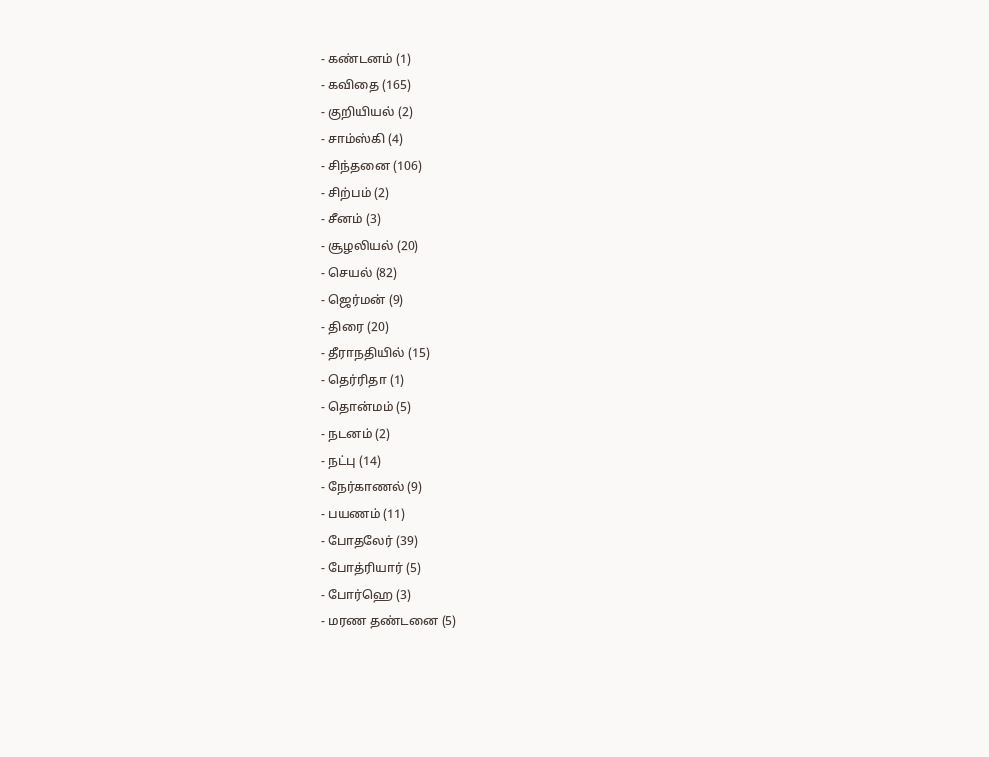- கண்டனம் (1)
- கவிதை (165)
- குறியியல் (2)
- சாம்ஸ்கி (4)
- சிந்தனை (106)
- சிற்பம் (2)
- சீனம் (3)
- சூழலியல் (20)
- செயல் (82)
- ஜெர்மன் (9)
- திரை (20)
- தீராநதியில் (15)
- தெர்ரிதா (1)
- தொன்மம் (5)
- நடனம் (2)
- நட்பு (14)
- நேர்காணல் (9)
- பயணம் (11)
- போதலேர் (39)
- போத்ரியார் (5)
- போர்ஹெ (3)
- மரண தண்டனை (5)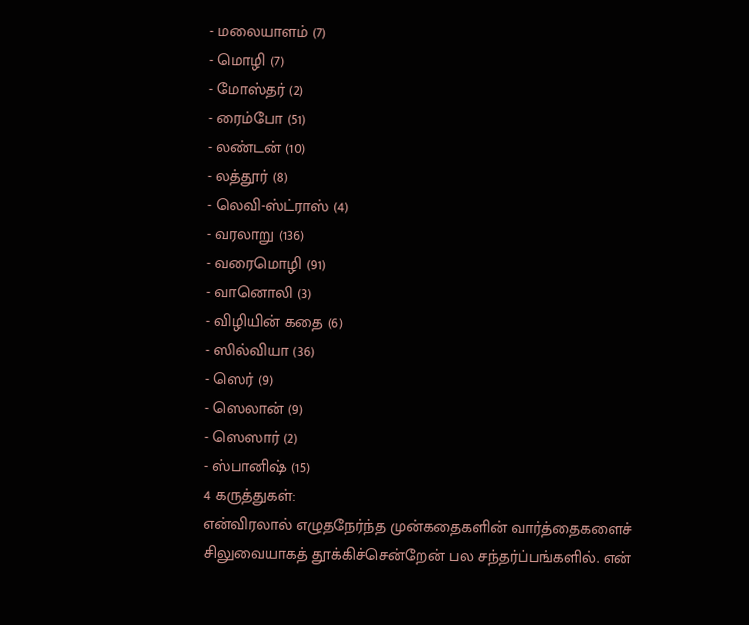- மலையாளம் (7)
- மொழி (7)
- மோஸ்தர் (2)
- ரைம்போ (51)
- லண்டன் (10)
- லத்தூர் (8)
- லெவி-ஸ்ட்ராஸ் (4)
- வரலாறு (136)
- வரைமொழி (91)
- வானொலி (3)
- விழியின் கதை (6)
- ஸில்வியா (36)
- ஸெர் (9)
- ஸெலான் (9)
- ஸெஸார் (2)
- ஸ்பானிஷ் (15)
4 கருத்துகள்:
என்விரலால் எழுதநேர்ந்த முன்கதைகளின் வார்த்தைகளைச் சிலுவையாகத் தூக்கிச்சென்றேன் பல சந்தர்ப்பங்களில். என்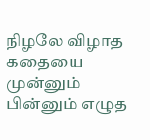நிழலே விழாத கதையை முன்னும் பின்னும் எழுத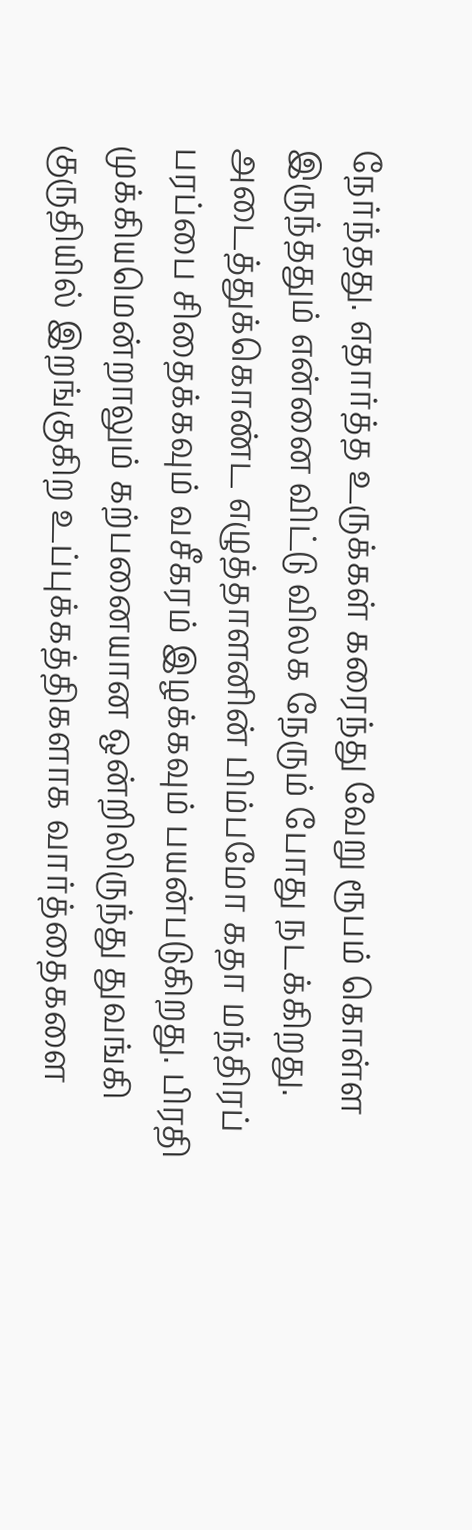நேர்ந்தது. எதார்த்த உருக்கள் கரைந்து வேறு ரூபம் கொள்ள இருந்ததும் என்னை விட்டு விலக நேரும் போது நடக்கிறது. அடைத்துக்கொண்ட எழுத்தாளனின் பிம்பமோ கதா மந்திரப் பரப்பை சிதைக்கவும் வசீகரம் இழக்கவும் பயன்படுகிறது. பிரதி முக்கியமென்றாலும் கற்பனையான ஒன்றிலிருந்து துவங்கி குருதியில் இறங்குகிற உப்புக்கத்திகளாக வார்த்தைகளை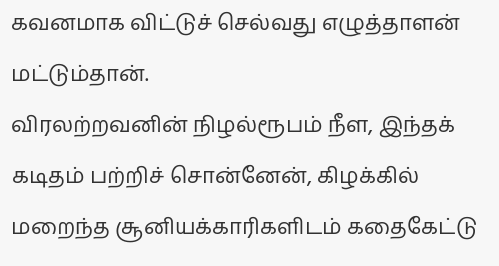கவனமாக விட்டுச் செல்வது எழுத்தாளன் மட்டும்தான்.
விரலற்றவனின் நிழல்ரூபம் நீள, இந்தக் கடிதம் பற்றிச் சொன்னேன், கிழக்கில் மறைந்த சூனியக்காரிகளிடம் கதைகேட்டு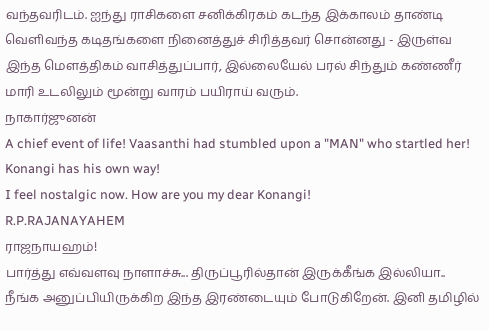வந்தவரிடம். ஐந்து ராசிகளை சனிக்கிரகம் கடந்த இக்காலம் தாண்டி வெளிவந்த கடிதங்களை நினைத்துச் சிரித்தவர் சொன்னது - இருள்வ இந்த மௌத்திகம் வாசித்துப்பார், இல்லையேல் பரல் சிந்தும் கண்ணீர் மாரி உடலிலும் மூன்று வாரம் பயிராய் வரும்.
நாகார்ஜுனன்
A chief event of life! Vaasanthi had stumbled upon a "MAN" who startled her!
Konangi has his own way!
I feel nostalgic now. How are you my dear Konangi!
R.P.RAJANAYAHEM
ராஜநாயஹம்!
பார்த்து எவ்வளவு நாளாச்சு... திருப்பூரில்தான் இருக்கீங்க இல்லியா..
நீங்க அனுப்பியிருக்கிற இந்த இரண்டையும் போடுகிறேன். இனி தமிழில்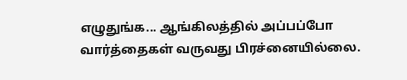எழுதுங்க... ஆங்கிலத்தில் அப்பப்போ வார்த்தைகள் வருவது பிரச்னையில்லை.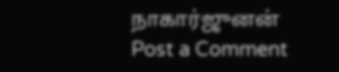நாகார்ஜுனன்
Post a Comment